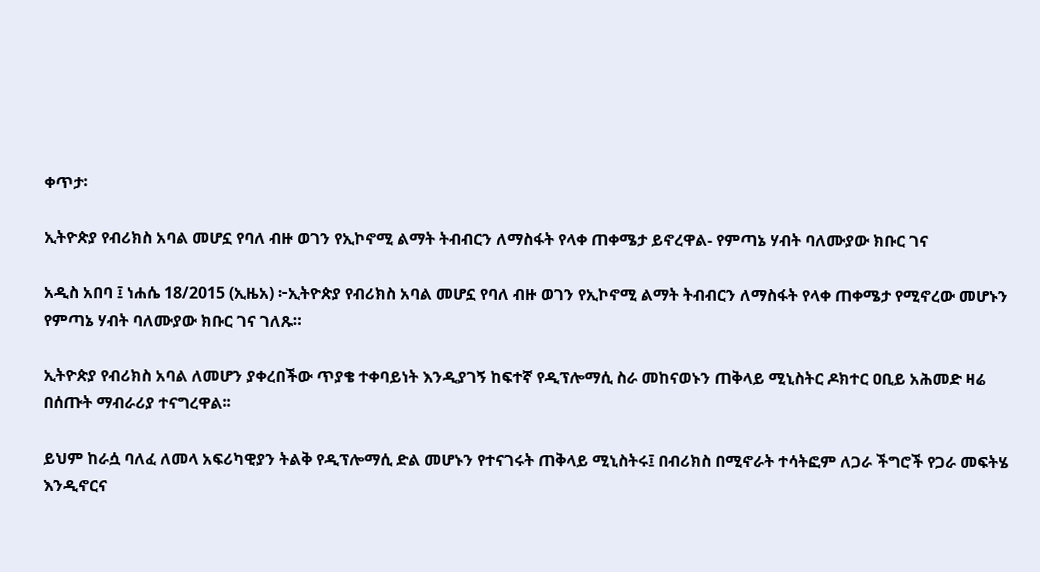ቀጥታ፡

ኢትዮጵያ የብሪክስ አባል መሆኗ የባለ ብዙ ወገን የኢኮኖሚ ልማት ትብብርን ለማስፋት የላቀ ጠቀሜታ ይኖረዋል- የምጣኔ ሃብት ባለሙያው ክቡር ገና

አዲስ አበባ ፤ ነሐሴ 18/2015 (ኢዜአ) ፦ኢትዮጵያ የብሪክስ አባል መሆኗ የባለ ብዙ ወገን የኢኮኖሚ ልማት ትብብርን ለማስፋት የላቀ ጠቀሜታ የሚኖረው መሆኑን የምጣኔ ሃብት ባለሙያው ክቡር ገና ገለጹ።

ኢትዮጵያ የብሪክስ አባል ለመሆን ያቀረበችው ጥያቄ ተቀባይነት እንዲያገኝ ከፍተኛ የዲፕሎማሲ ስራ መከናወኑን ጠቅላይ ሚኒስትር ዶክተር ዐቢይ አሕመድ ዛሬ በሰጡት ማብራሪያ ተናግረዋል፡፡

ይህም ከራሷ ባለፈ ለመላ አፍሪካዊያን ትልቅ የዲፕሎማሲ ድል መሆኑን የተናገሩት ጠቅላይ ሚኒስትሩ፤ በብሪክስ በሚኖራት ተሳትፎም ለጋራ ችግሮች የጋራ መፍትሄ እንዲኖርና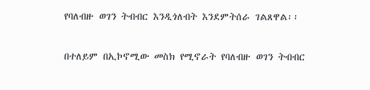የባለብዙ ወገን ትብብር እንዲጎለብት እንደምትሰራ ገልጸዋል፡፡

በተለይም በኢኮኖሚው መስክ የሚኖራት የባለብዙ ወገን ትብብር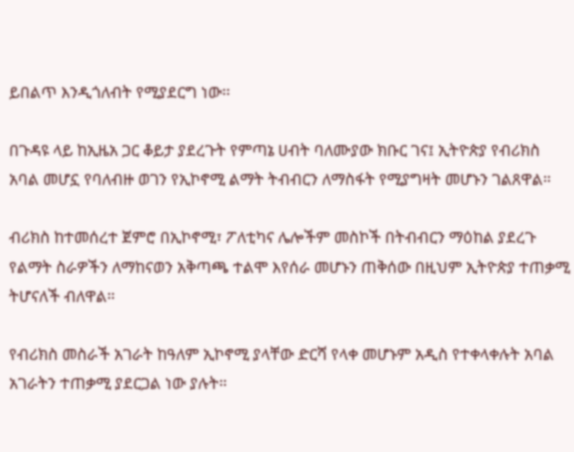ይበልጥ እንዲጎለብት የሚያደርግ ነው፡፡

በጉዳዩ ላይ ከኢዜአ ጋር ቆይታ ያደረጉት የምጣኔ ሀብት ባለሙያው ክቡር ገና፤ ኢትዮጵያ የብሪክስ አባል መሆኗ የባለብዙ ወገን የኢኮኖሚ ልማት ትብብርን ለማስፋት የሚያግዛት መሆኑን ገልጸዋል።

ብሪክስ ከተመሰረተ ጀምሮ በኢኮኖሚ፣ ፖለቲካና ሌሎችም መስኮች በትብብርን ማዕከል ያደረጉ የልማት ስራዎችን ለማከናወን አቅጣጫ ተልሞ እየሰራ መሆኑን ጠቅሰው በዚህም ኢትዮጵያ ተጠቃሚ ትሆናለች ብለዋል።

የብሪክስ መስራች አገራት ከዓለም ኢኮኖሚ ያላቸው ድርሻ የላቀ መሆኑም አዲስ የተቀላቀሉት አባል አገራትን ተጠቃሚ ያደርጋል ነው ያሉት።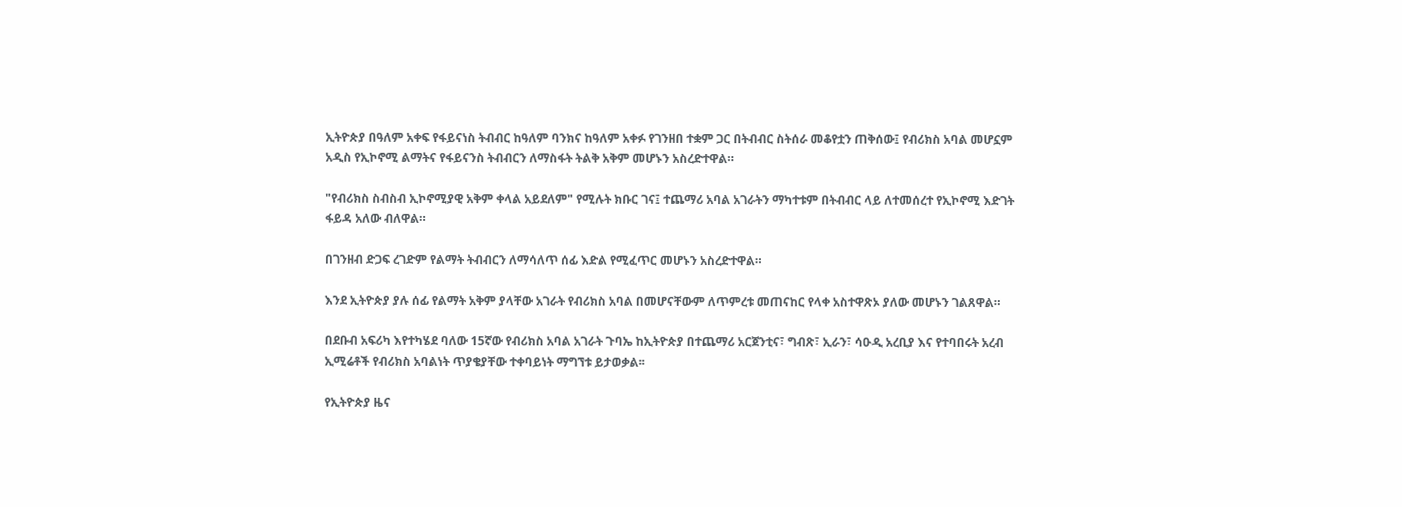ኢትዮጵያ በዓለም አቀፍ የፋይናነስ ትብብር ከዓለም ባንክና ከዓለም አቀፉ የገንዘበ ተቋም ጋር በትብብር ስትሰራ መቆየቷን ጠቅሰው፤ የብሪክስ አባል መሆኗም አዲስ የኢኮኖሚ ልማትና የፋይናንስ ትብብርን ለማስፋት ትልቅ አቅም መሆኑን አስረድተዋል።

"የብሪክስ ስብስብ ኢኮኖሚያዊ አቅም ቀላል አይደለም" የሚሉት ክቡር ገና፤ ተጨማሪ አባል አገራትን ማካተቱም በትብብር ላይ ለተመሰረተ የኢኮኖሚ እድገት ፋይዳ አለው ብለዋል።

በገንዘብ ድጋፍ ረገድም የልማት ትብብርን ለማሳለጥ ሰፊ እድል የሚፈጥር መሆኑን አስረድተዋል።

እንደ ኢትዮጵያ ያሉ ሰፊ የልማት አቅም ያላቸው አገራት የብሪክስ አባል በመሆናቸውም ለጥምረቱ መጠናከር የላቀ አስተዋጽኦ ያለው መሆኑን ገልጸዋል።

በደቡብ አፍሪካ እየተካሄደ ባለው 15ኛው የብሪክስ አባል አገራት ጉባኤ ከኢትዮጵያ በተጨማሪ አርጀንቲና፣ ግብጽ፣ ኢራን፣ ሳዑዲ አረቢያ እና የተባበሩት አረብ ኢሚሬቶች የብሪክስ አባልነት ጥያቄያቸው ተቀባይነት ማግኘቱ ይታወቃል፡፡

የኢትዮጵያ ዜና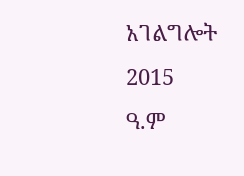አገልግሎት
2015
ዓ.ም